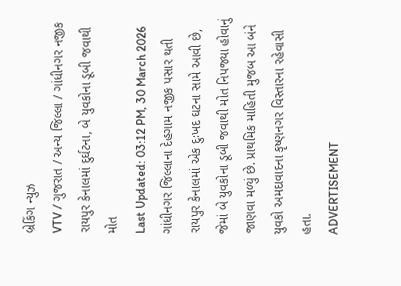બ્રેકિંગ ન્યુઝ
VTV / ગુજરાત / અન્ય જિલ્લા / ગાંધીનગર નજીક રાયપુર કેનાલમાં દુર્ઘટના, બે યુવકોના ડૂબી જવાથી મોત
Last Updated: 03:12 PM, 30 March 2026
ગાંધીનગર જિલ્લાના દેહગામ નજીક પસાર થતી રાયપુર કેનાલમાં એક દુઃખદ ઘટના સામે આવી છે, જેમાં બે યુવકોના ડૂબી જવાથી મોત નિપજ્યા હોવાનું જાણવા મળ્યું છે. પ્રાથમિક માહિતી મુજબ આ બંને યુવકો અમદાવાદના કૃષ્ણનગર વિસ્તારના રહેવાસી હતા.
ADVERTISEMENT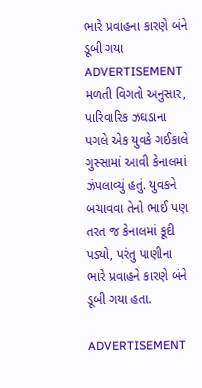ભારે પ્રવાહના કારણે બંને ડૂબી ગયા
ADVERTISEMENT
મળતી વિગતો અનુસાર, પારિવારિક ઝઘડાના પગલે એક યુવકે ગઈકાલે ગુસ્સામાં આવી કેનાલમાં ઝંપલાવ્યું હતું. યુવકને બચાવવા તેનો ભાઈ પણ તરત જ કેનાલમાં કૂદી પડ્યો, પરંતુ પાણીના ભારે પ્રવાહને કારણે બંને ડૂબી ગયા હતા.

ADVERTISEMENT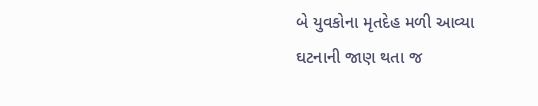બે યુવકોના મૃતદેહ મળી આવ્યા
ઘટનાની જાણ થતા જ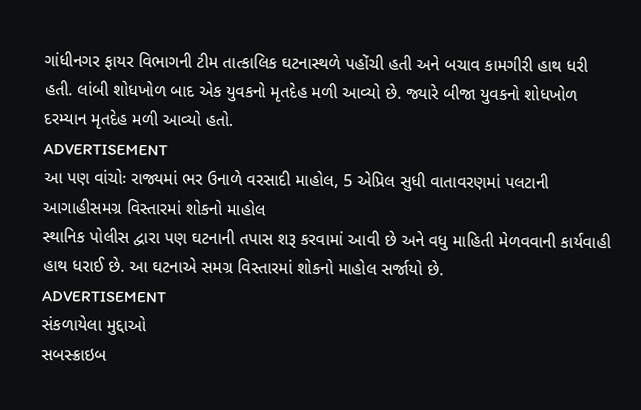ગાંધીનગર ફાયર વિભાગની ટીમ તાત્કાલિક ઘટનાસ્થળે પહોંચી હતી અને બચાવ કામગીરી હાથ ધરી હતી. લાંબી શોધખોળ બાદ એક યુવકનો મૃતદેહ મળી આવ્યો છે. જ્યારે બીજા યુવકનો શોધખોળ દરમ્યાન મૃતદેહ મળી આવ્યો હતો.
ADVERTISEMENT
આ પણ વાંચોઃ રાજ્યમાં ભર ઉનાળે વરસાદી માહોલ, 5 એપ્રિલ સુધી વાતાવરણમાં પલટાની આગાહીસમગ્ર વિસ્તારમાં શોકનો માહોલ
સ્થાનિક પોલીસ દ્વારા પણ ઘટનાની તપાસ શરૂ કરવામાં આવી છે અને વધુ માહિતી મેળવવાની કાર્યવાહી હાથ ધરાઈ છે. આ ઘટનાએ સમગ્ર વિસ્તારમાં શોકનો માહોલ સર્જાયો છે.
ADVERTISEMENT
સંકળાયેલા મુદ્દાઓ
સબસ્ક્રાઇબ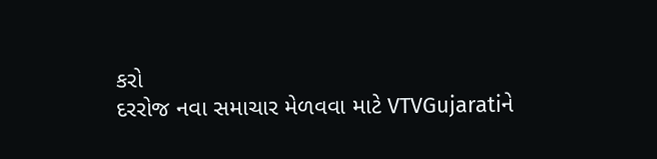કરો
દરરોજ નવા સમાચાર મેળવવા માટે VTVGujaratiને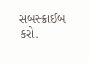સબસ્ક્રાઈબ કરો.